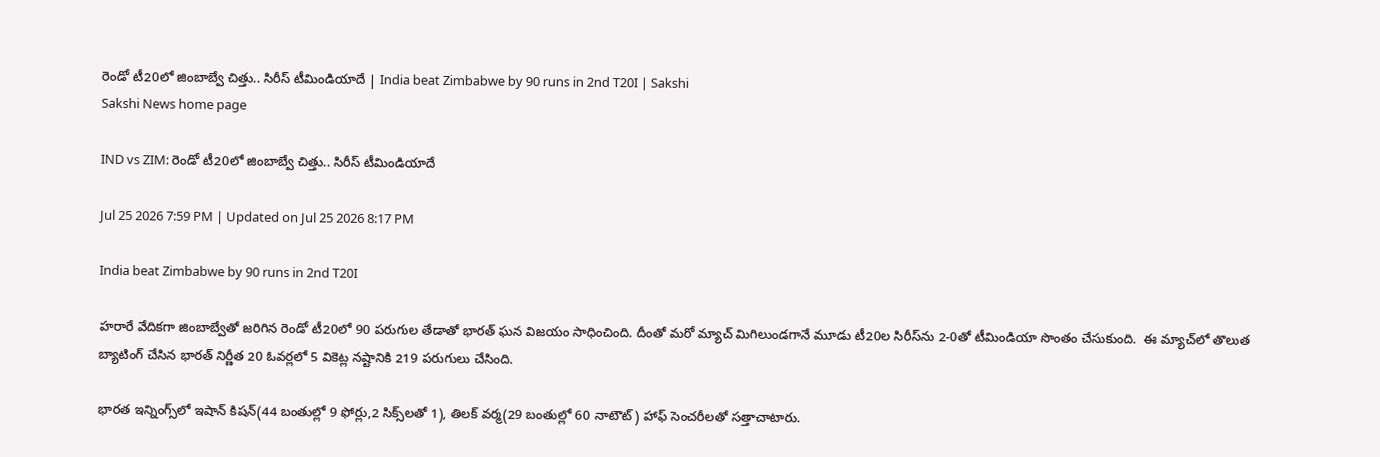రెండో టీ20లో జింబాబ్వే చిత్తు.. సిరీస్‌ టీమిండియాదే | India beat Zimbabwe by 90 runs in 2nd T20I | Sakshi
Sakshi News home page

IND vs ZIM: రెండో టీ20లో జింబాబ్వే చిత్తు.. సిరీస్‌ టీమిండియాదే

Jul 25 2026 7:59 PM | Updated on Jul 25 2026 8:17 PM

India beat Zimbabwe by 90 runs in 2nd T20I

హరారే వేదికగా జింబాబ్వేతో జరిగిన రెండో టీ20లో 90 పరుగుల తేడాతో భారత్ ఘన విజయం సాధించింది. దీంతో మరో మ్యాచ్ మిగిలుండగానే మూడు టీ20ల సిరీస్‌ను 2-0తో టీమిండియా సొంతం చేసుకుంది.  ఈ మ్యాచ్‌లో తొలుత బ్యాటింగ్ చేసిన భారత్ నిర్ణీత 20 ఓవర్లలో 5 వికెట్ల నష్టానికి 219 పరుగులు చేసింది.

భారత ఇన్నింగ్స్‌లో ఇషాన్‌ కిషన్‌(44 బంతుల్లో 9 ఫోర్లు,2 సిక్స్‌లతో 1), తిలక్‌ వర్మ(29 బంతుల్లో 60 నాటౌట్‌) హాఫ్‌ సెంచరీలతో సత్తాచాటారు.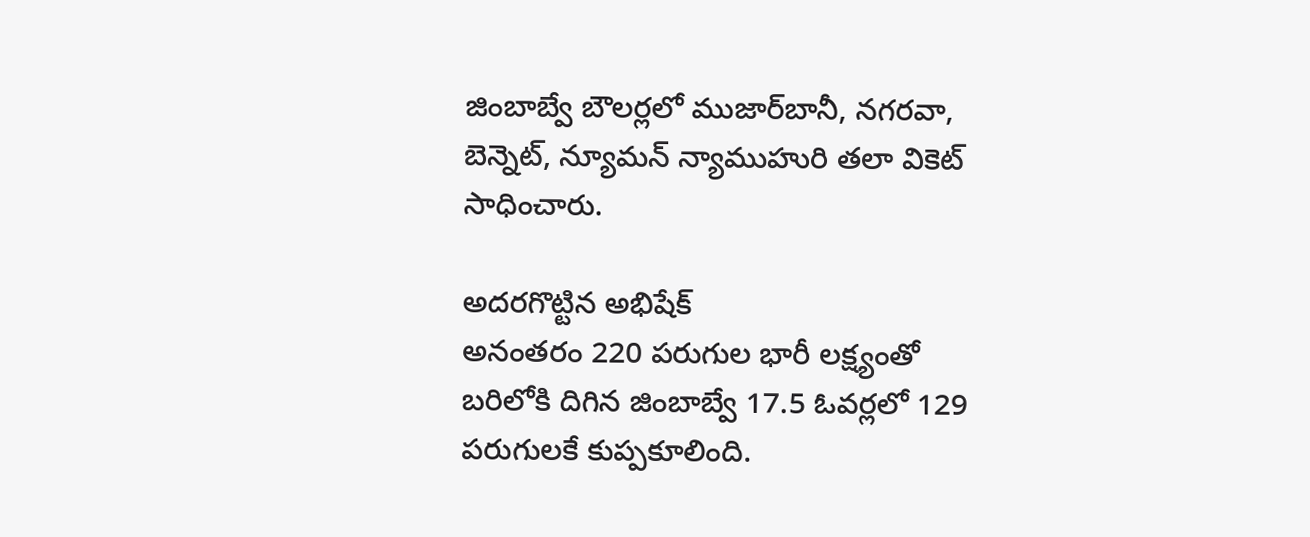జింబాబ్వే బౌలర్లలో ముజార్‌బానీ, నగరవా, బెన్నెట్‌, న్యూమన్ న్యాముహురి తలా వికెట్‌ సాధించారు.

అదరగొట్టిన అభిషేక్‌
అనంతరం 220 పరుగుల భారీ లక్ష్యంతో బరిలోకి దిగిన జింబాబ్వే 17.5 ఓవర్లలో 129 పరుగులకే కుప్పకూలింది.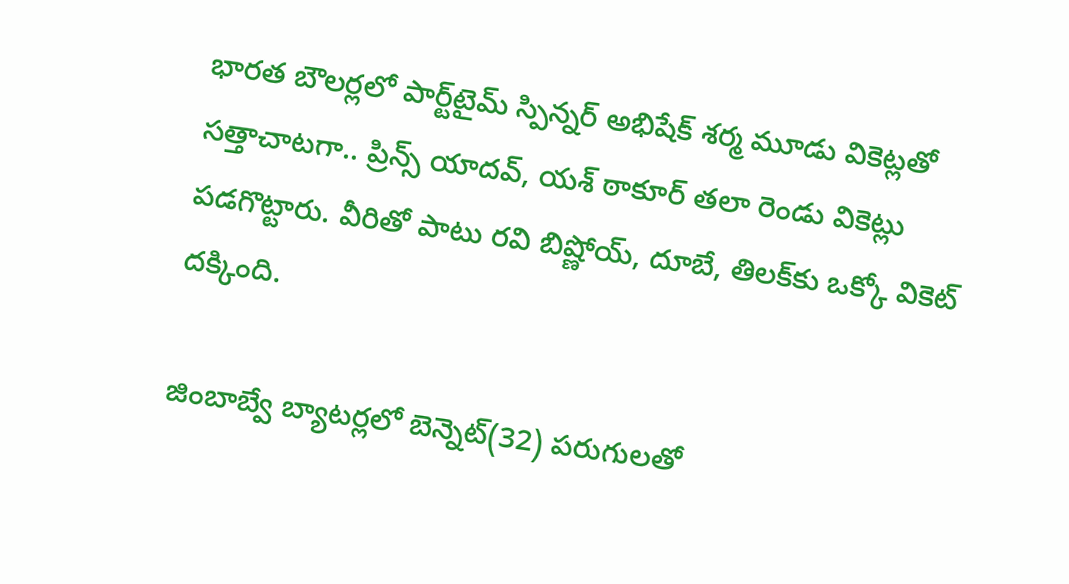భారత బౌలర్లలో పార్ట్‌టైమ్‌ స్పిన్నర్‌ అభిషేక్‌ శర్మ మూడు వికెట్లతో సత్తాచాటగా.. ప్రిన్స్‌ యాదవ్‌, యశ్‌ ఠాకూర్‌ తలా రెండు వికెట్లు పడగొట్టారు. వీరితో పాటు రవి బిష్ణోయ్‌, దూబే, తిలక్‌కు ఒక్కో వికెట్‌ దక్కింది.

జింబాబ్వే బ్యాటర్లలో బెన్నెట్‌(32) పరుగులతో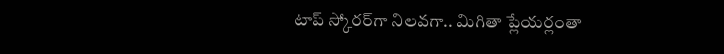టాప్‌ స్కోరర్‌గా నిలవగా.. మిగితా ప్లేయర్లంతా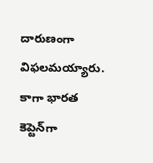దారుణంగా విఫలమయ్యారు. కాగా భారత కెప్టెన్‌గా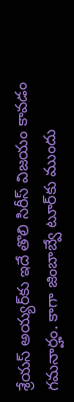శ్రేయస్‌ అయ్యర్‌కు ఇదే తొలి సిరీస్‌ విజయం కావడం గమనార్హం. కాగా జింబాబ్వే టూర్‌కు ముందు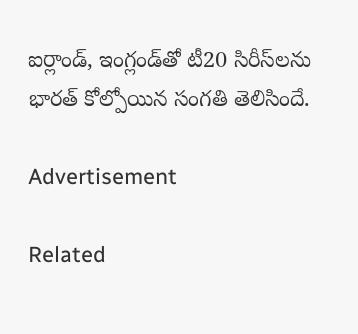ఐర్లాండ్‌, ఇంగ్లండ్‌తో టీ20 సిరీస్‌లను భారత్‌ కోల్పోయిన సంగతి తెలిసిందే.

Advertisement

Related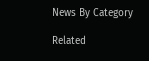News By Category

Related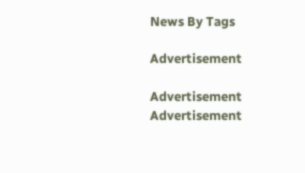News By Tags

Advertisement

Advertisement
Advertisement